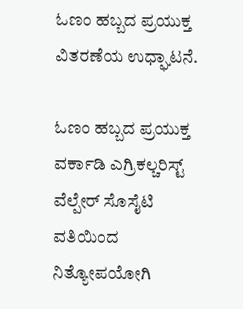ಓಣಂ ಹಬ್ಬದ ಪ್ರಯುಕ್ತ ವಿತರಣೆಯ ಉಧ್ಘಾಟನೆ.

ಓಣಂ ಹಬ್ಬದ ಪ್ರಯುಕ್ತ ವರ್ಕಾಡಿ ಎಗ್ರಿಕಲ್ಚರಿಸ್ಟ್ ವೆಲ್ಪೇರ್ ಸೊಸೈಟಿ ವತಿಯಿಂದ ನಿತ್ಯೋಪಯೋಗಿ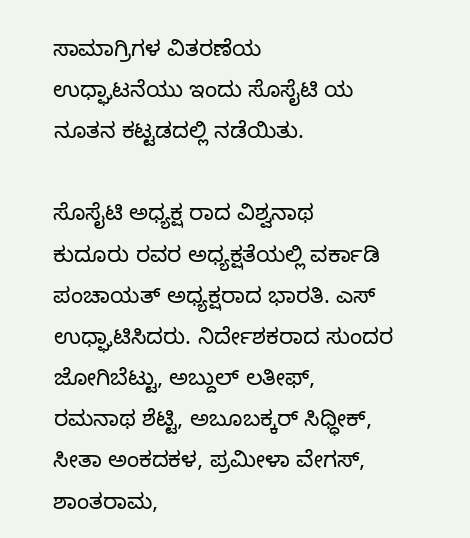ಸಾಮಾಗ್ರಿಗಳ ವಿತರಣೆಯ ಉಧ್ಘಾಟನೆಯು ಇಂದು ಸೊಸೈಟಿ ಯ ನೂತನ ಕಟ್ಟಡದಲ್ಲಿ ನಡೆಯಿತು.

ಸೊಸೈಟಿ ಅಧ್ಯಕ್ಷ ರಾದ ವಿಶ್ವನಾಥ ಕುದೂರು ರವರ ಅಧ್ಯಕ್ಷತೆಯಲ್ಲಿ ವರ್ಕಾಡಿ ಪಂಚಾಯತ್ ಅಧ್ಯಕ್ಷರಾದ ಭಾರತಿ. ಎಸ್ ಉಧ್ಘಾಟಿಸಿದರು. ನಿರ್ದೇಶಕರಾದ ಸುಂದರ ಜೋಗಿಬೆಟ್ಟು, ಅಬ್ದುಲ್ ಲತೀಫ್, ರಮನಾಥ ಶೆಟ್ಟಿ, ಅಬೂಬಕ್ಕರ್ ಸಿಧ್ಧೀಕ್, ಸೀತಾ ಅಂಕದಕಳ, ಪ್ರಮೀಳಾ ವೇಗಸ್, ಶಾಂತರಾಮ,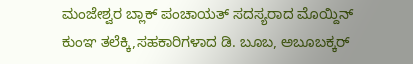ಮಂಜೇಶ್ವರ ಬ್ಲಾಕ್ ಪಂಚಾಯತ್ ಸದಸ್ಯರಾದ ಮೊಯ್ದಿನ್ ಕುಂಞ ತಲೆಕ್ಕಿ,ಸಹಕಾರಿಗಳಾದ ಡಿ. ಬೂಬ, ಅಬೂಬಕ್ಕರ್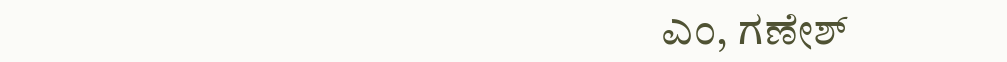ಎಂ, ಗಣೇಶ್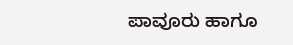ಪಾವೂರು ಹಾಗೂ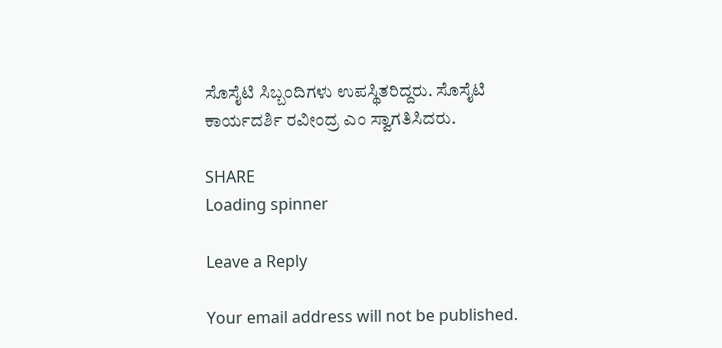ಸೊಸೈಟಿ ಸಿಬ್ಬಂದಿಗಳು ಉಪಸ್ಥಿತರಿದ್ದರು. ಸೊಸೈಟಿ ಕಾರ್ಯದರ್ಶಿ ರವೀಂದ್ರ ಎಂ ಸ್ವಾಗತಿಸಿದರು.

SHARE
Loading spinner

Leave a Reply

Your email address will not be published.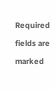Required fields are marked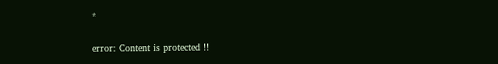*

error: Content is protected !!